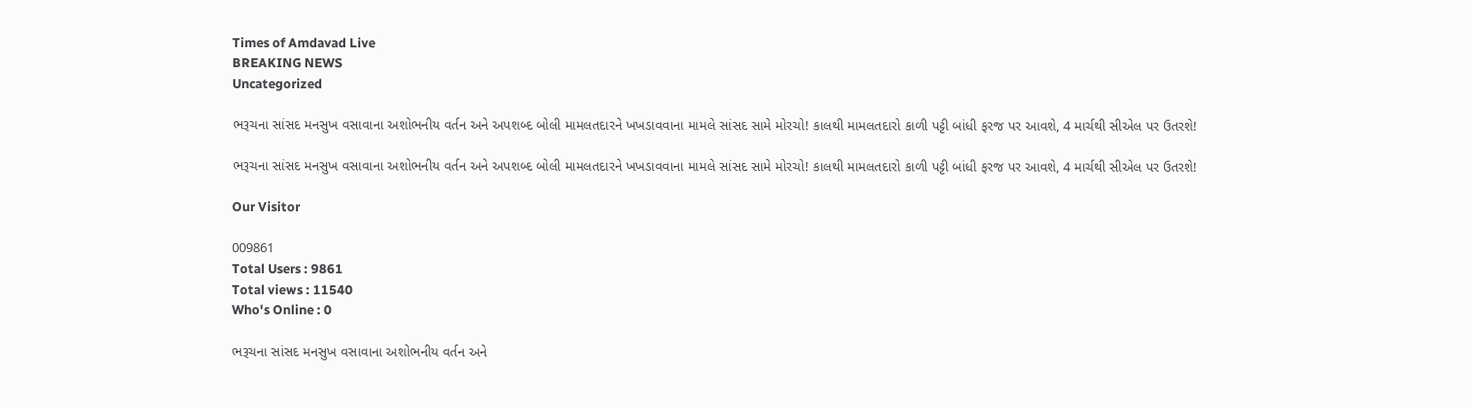Times of Amdavad Live
BREAKING NEWS
Uncategorized

ભરૂચના સાંસદ મનસુખ વસાવાના અશોભનીય વર્તન અને અપશબ્દ બોલી મામલતદારને ખખડાવવાના મામલે સાંસદ સામે મોરચો! કાલથી મામલતદારો કાળી પટ્ટી બાંધી ફરજ પર આવશે, 4 માર્ચથી સીએલ પર ઉતરશે!

ભરૂચના સાંસદ મનસુખ વસાવાના અશોભનીય વર્તન અને અપશબ્દ બોલી મામલતદારને ખખડાવવાના મામલે સાંસદ સામે મોરચો! કાલથી મામલતદારો કાળી પટ્ટી બાંધી ફરજ પર આવશે, 4 માર્ચથી સીએલ પર ઉતરશે!

Our Visitor

009861
Total Users : 9861
Total views : 11540
Who's Online : 0

ભરૂચના સાંસદ મનસુખ વસાવાના અશોભનીય વર્તન અને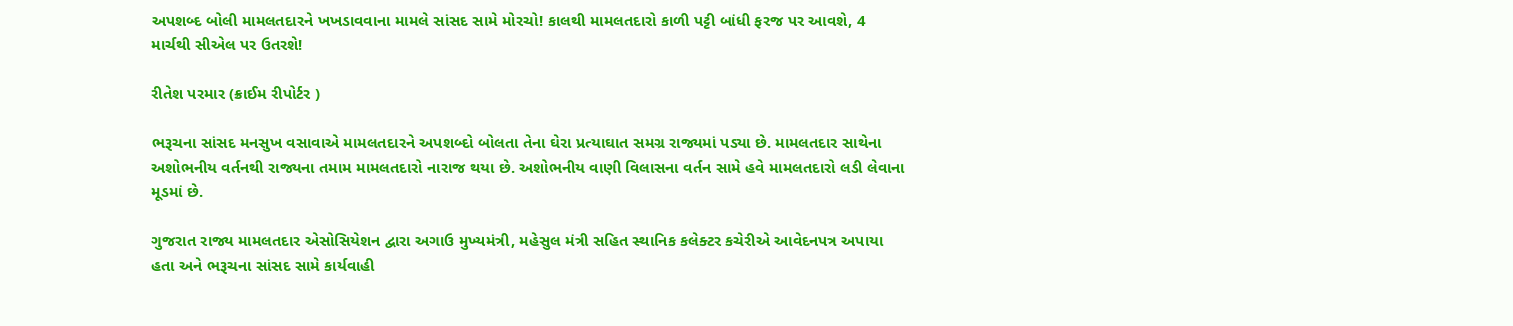અપશબ્દ બોલી મામલતદારને ખખડાવવાના મામલે સાંસદ સામે મોરચો! કાલથી મામલતદારો કાળી પટ્ટી બાંધી ફરજ પર આવશે, 4 માર્ચથી સીએલ પર ઉતરશે!

રીતેશ પરમાર (ક્રાઈમ રીપોર્ટર )

ભરૂચના સાંસદ મનસુખ વસાવાએ મામલતદારને અપશબ્દો બોલતા તેના ઘેરા પ્રત્યાઘાત સમગ્ર રાજ્યમાં પડ્યા છે. મામલતદાર સાથેના અશોભનીય વર્તનથી રાજ્યના તમામ મામલતદારો નારાજ થયા છે. અશોભનીય વાણી વિલાસના વર્તન સામે હવે મામલતદારો લડી લેવાના મૂડમાં છે.

ગુજરાત રાજ્ય મામલતદાર એસોસિયેશન દ્વારા અગાઉ મુખ્યમંત્રી, મહેસુલ મંત્રી સહિત સ્થાનિક કલેક્ટર કચેરીએ આવેદનપત્ર અપાયા હતા અને ભરૂચના સાંસદ સામે કાર્યવાહી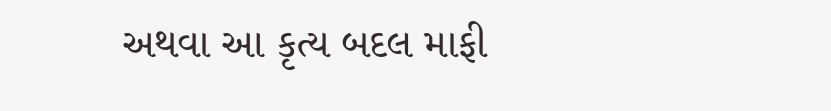અથવા આ કૃત્ય બદલ માફી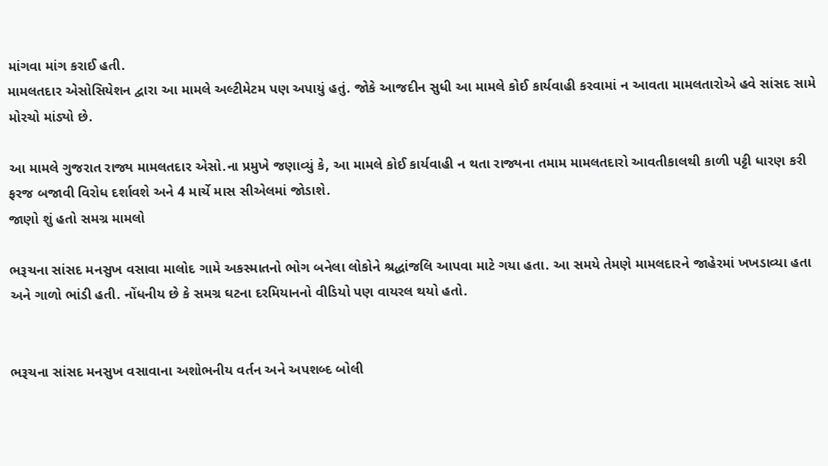માંગવા માંગ કરાઈ હતી.
મામલતદાર એસોસિયેશન દ્વારા આ મામલે અલ્ટીમેટમ પણ અપાયું હતું. જોકે આજદીન સુધી આ મામલે કોઈ કાર્યવાહી કરવામાં ન આવતા મામલતારોએ હવે સાંસદ સામે મોરચો માંડ્યો છે.

આ મામલે ગુજરાત રાજ્ય મામલતદાર એસો.ના પ્રમુખે જણાવ્યું કે, આ મામલે કોઈ કાર્યવાહી ન થતા રાજ્યના તમામ મામલતદારો આવતીકાલથી કાળી પટ્ટી ધારણ કરી ફરજ બજાવી વિરોધ દર્શાવશે અને 4 માર્ચે માસ સીએલમાં જોડાશે.
જાણો શું હતો સમગ્ર મામલો

ભરૂચના સાંસદ મનસુખ વસાવા માલોદ ગામે અકસ્માતનો ભોગ બનેલા લોકોને શ્રદ્ધાંજલિ આપવા માટે ગયા હતા. આ સમયે તેમણે મામલદારને જાહેરમાં ખખડાવ્યા હતા અને ગાળો ભાંડી હતી. નોંધનીય છે કે સમગ્ર ઘટના દરમિયાનનો વીડિયો પણ વાયરલ થયો હતો.


ભરૂચના સાંસદ મનસુખ વસાવાના અશોભનીય વર્તન અને અપશબ્દ બોલી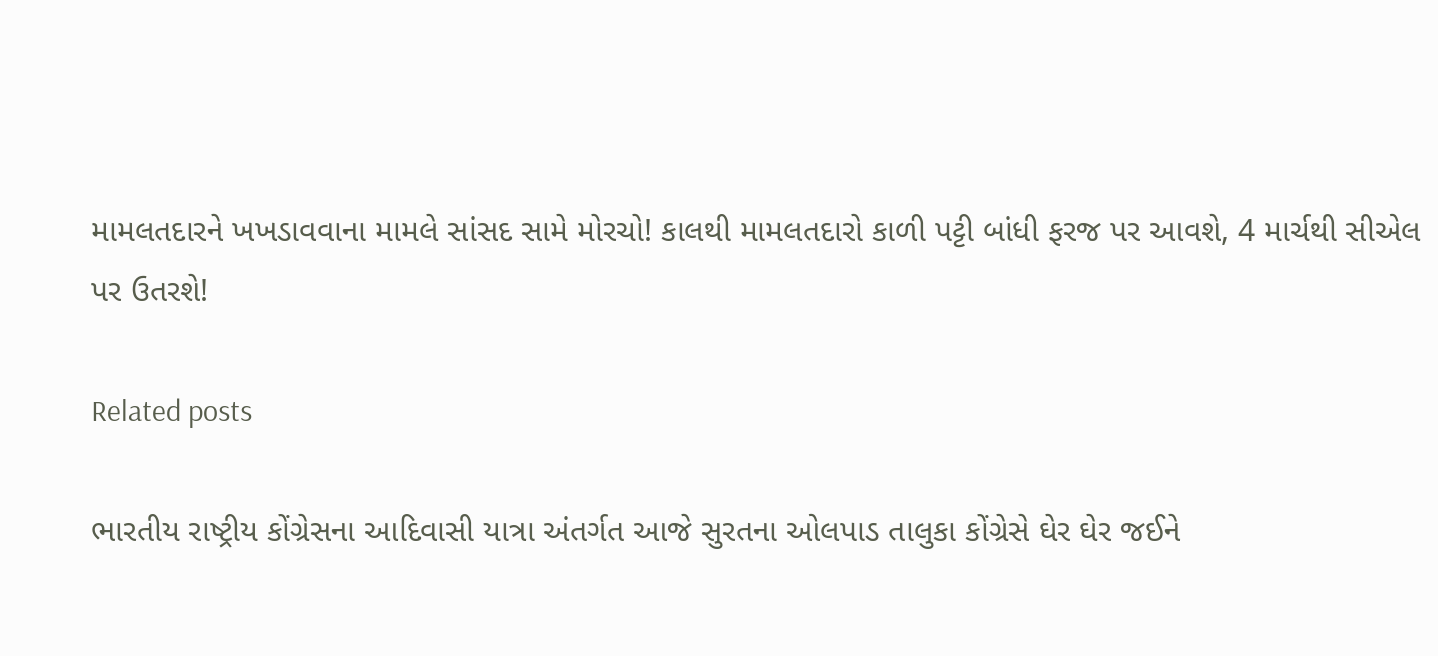મામલતદારને ખખડાવવાના મામલે સાંસદ સામે મોરચો! કાલથી મામલતદારો કાળી પટ્ટી બાંધી ફરજ પર આવશે, 4 માર્ચથી સીએલ પર ઉતરશે!

Related posts

ભારતીય રાષ્ટ્રીય કોંગ્રેસના આદિવાસી યાત્રા અંતર્ગત આજે સુરતના ઓલપાડ તાલુકા કોંગ્રેસે ઘેર ઘેર જઈને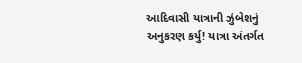આદિવાસી યાત્રાની ઝુંબેશનું અનુકરણ કર્યુ! યાત્રા અંતર્ગત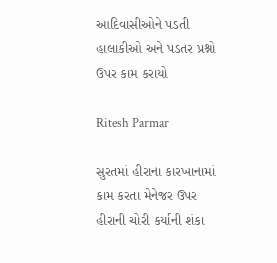આદિવાસીઓને પડતી હાલાકીઓ અને પડતર પ્રશ્નો
ઉપર કામ કરાયો

Ritesh Parmar

સુરતમાં હીરાના કારખાનામાં કામ કરતા મેનેજર ઉપર હીરાની ચોરી કર્યાની શંકા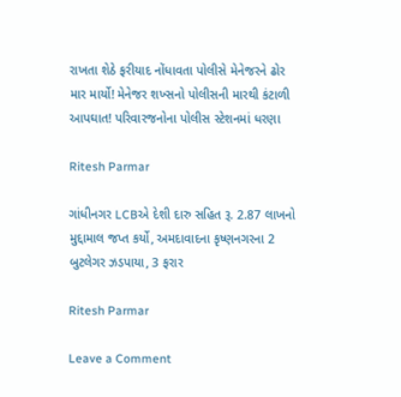રાખતા શેઠે ફરીયાદ નોંધાવતા પોલીસે મેનેજરને ઢોર માર માર્યો! મેનેજર શખ્સનો પોલીસની મારથી કંટાળી આપઘાત! પરિવારજનોના પોલીસ સ્ટેશનમાં ધરણા

Ritesh Parmar

ગાંધીનગર LCBએ દેશી દારુ સહિત રૂ. 2.87 લાખનો મુદ્દામાલ જપ્ત કર્યો, અમદાવાદના કૃષ્ણનગરના 2 બુટલેગર ઝડપાયા, 3 ફરાર

Ritesh Parmar

Leave a Comment